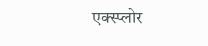एक्स्प्लोर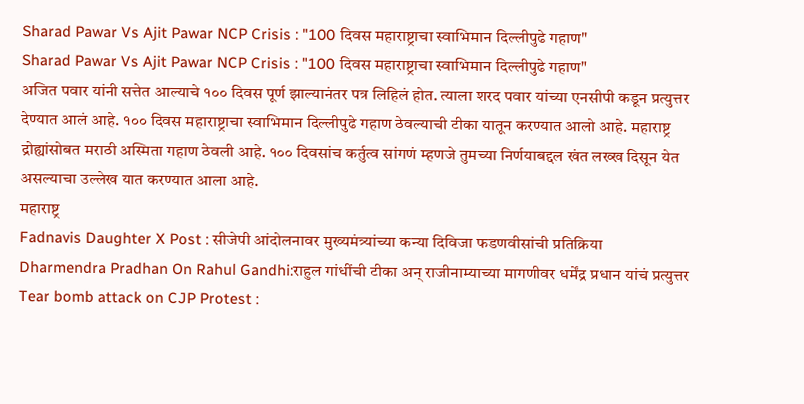Sharad Pawar Vs Ajit Pawar NCP Crisis : "100 दिवस महाराष्ट्राचा स्वाभिमान दिल्लीपुढे गहाण"
Sharad Pawar Vs Ajit Pawar NCP Crisis : "100 दिवस महाराष्ट्राचा स्वाभिमान दिल्लीपुढे गहाण"
अजित पवार यांनी सत्तेत आल्याचे १०० दिवस पूर्ण झाल्यानंतर पत्र लिहिलं होत. त्याला शरद पवार यांच्या एनसीपी कडून प्रत्युत्तर देण्यात आलं आहे. १०० दिवस महाराष्ट्राचा स्वाभिमान दिल्लीपुढे गहाण ठेवल्याची टीका यातून करण्यात आलो आहे. महाराष्ट्र द्रोह्यांसोबत मराठी अस्मिता गहाण ठेवली आहे. १०० दिवसांच कर्तुत्व सांगणं म्हणजे तुमच्या निर्णयाबद्दल खंत लख्ख दिसून येत असल्याचा उल्लेख यात करण्यात आला आहे.
महाराष्ट्र
Fadnavis Daughter X Post : सीजेपी आंदोलनावर मुख्यमंत्र्यांच्या कन्या दिविजा फडणवीसांची प्रतिक्रिया
Dharmendra Pradhan On Rahul Gandhi:राहुल गांधींची टीका अन् राजीनाम्याच्या मागणीवर धर्मेंद्र प्रधान यांचं प्रत्युत्तर
Tear bomb attack on CJP Protest :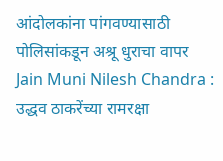आंदोलकांना पांगवण्यासाठी पोलिसांकडून अश्रू धुराचा वापर
Jain Muni Nilesh Chandra : उद्धव ठाकरेंच्या रामरक्षा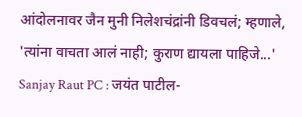आंदोलनावर जैन मुनी निलेशचंद्रांनी डिवचलं; म्हणाले, 'त्यांना वाचता आलं नाही; कुराण द्यायला पाहिजे...'
Sanjay Raut PC : जयंत पाटील-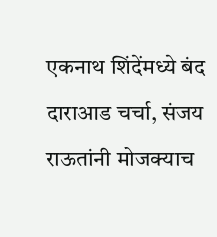एकनाथ शिंदेंमध्ये बंद दाराआड चर्चा, संजय राऊतांनी मोजक्याच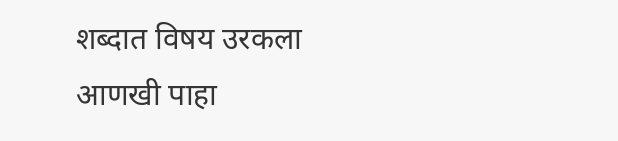शब्दात विषय उरकला
आणखी पाहा